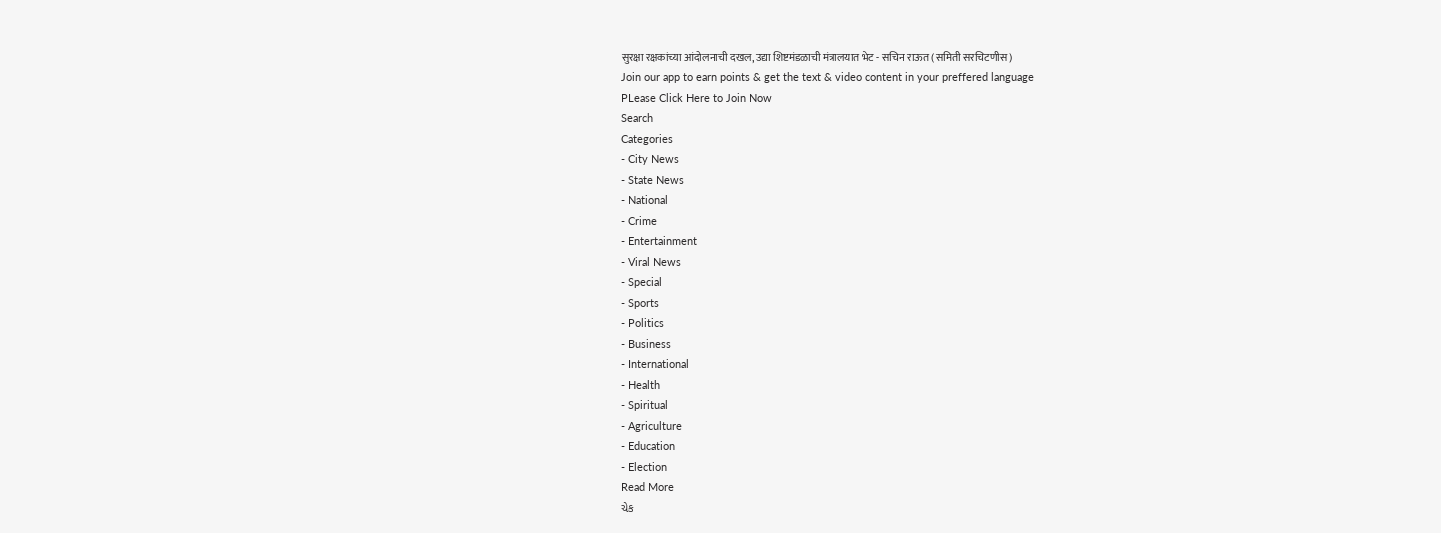सुरक्षा रक्षकांच्या आंदोलनाची दखल, उद्या शिष्टमंडळाची मंत्रालयात भेट - सचिन राऊत (समिती सरचिटणीस)
Join our app to earn points & get the text & video content in your preffered language
PLease Click Here to Join Now
Search
Categories
- City News
- State News
- National
- Crime
- Entertainment
- Viral News
- Special
- Sports
- Politics
- Business
- International
- Health
- Spiritual
- Agriculture
- Education
- Election
Read More
ચેક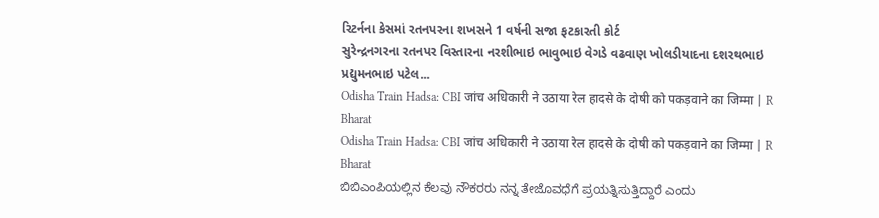રિટર્નના કેસમાં રતનપરના શખસને 1 વર્ષની સજા ફટકારતી કોર્ટ
સુરેન્દ્રનગરના રતનપર વિસ્તારના નરશીભાઇ ભાવુભાઇ વેગડે વઢવાણ ખોલડીયાદના દશરથભાઇ પ્રદ્યુમનભાઇ પટેલ...
Odisha Train Hadsa: CBI जांच अधिकारी ने उठाया रेल हादसे के दोषी को पकड़वाने का जिम्मा | R Bharat
Odisha Train Hadsa: CBI जांच अधिकारी ने उठाया रेल हादसे के दोषी को पकड़वाने का जिम्मा | R Bharat
ಬಿಬಿಎಂಪಿಯಲ್ಲಿನ ಕೆಲವು ನೌಕರರು ನನ್ನ ತೇಜೊವಧೆಗೆ ಪ್ರಯತ್ನಿಸುತ್ತಿದ್ದಾರೆ ಎಂದು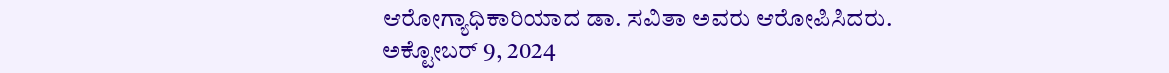ಆರೋಗ್ಯಾಧಿಕಾರಿಯಾದ ಡಾ. ಸವಿತಾ ಅವರು ಆರೋಪಿಸಿದರು.
ಅಕ್ಟೋಬರ್ 9, 2024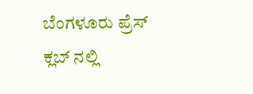ಬೆಂಗಳೂರು ಪ್ರೆಸ್ ಕ್ಲಬ್ ನಲ್ಲಿ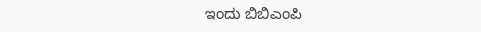ಇಂದು ಬಿಬಿಎಂಪಿ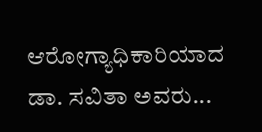ಆರೋಗ್ಯಾಧಿಕಾರಿಯಾದ ಡಾ. ಸವಿತಾ ಅವರು...